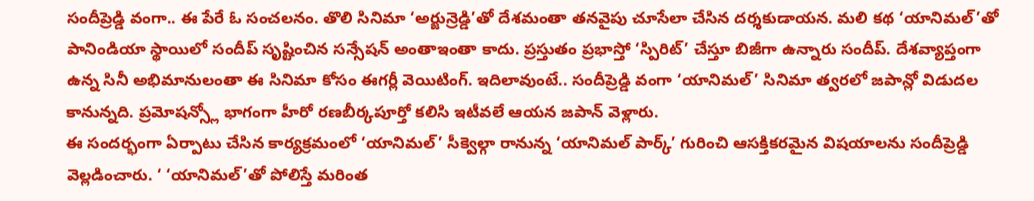సందీప్రెడ్డి వంగా.. ఈ పేరే ఓ సంచలనం. తొలి సినిమా ‘అర్జున్రెడ్డి’తో దేశమంతా తనవైపు చూసేలా చేసిన దర్శకుడాయన. మలి కథ ‘యానిమల్’తో పానిండియా స్థాయిలో సందీప్ సృష్టించిన సన్సేషన్ అంతాఇంతా కాదు. ప్రస్తుతం ప్రభాస్తో ‘స్పిరిట్’ చేస్తూ బిజీగా ఉన్నారు సందీప్. దేశవ్యాప్తంగా ఉన్న సినీ అభిమానులంతా ఈ సినిమా కోసం ఈగర్లీ వెయిటింగ్. ఇదిలావుంటే.. సందీప్రెడ్డి వంగా ‘యానిమల్’ సినిమా త్వరలో జపాన్లో విడుదల కానున్నది. ప్రమోషన్స్లో భాగంగా హీరో రణబీర్కపూర్తో కలిసి ఇటీవలే ఆయన జపాన్ వెళ్లారు.
ఈ సందర్భంగా ఏర్పాటు చేసిన కార్యక్రమంలో ‘యానిమల్’ సీక్వెల్గా రానున్న ‘యానిమల్ పార్క్’ గురించి ఆసక్తికరమైన విషయాలను సందీప్రెడ్డి వెల్లడించారు. ‘ ‘యానిమల్’తో పోలిస్తే మరింత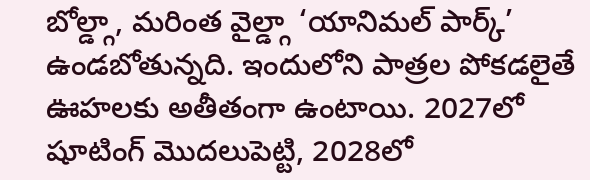బోల్డ్గా, మరింత వైల్డ్గా ‘యానిమల్ పార్క్’ ఉండబోతున్నది. ఇందులోని పాత్రల పోకడలైతే ఊహలకు అతీతంగా ఉంటాయి. 2027లో షూటింగ్ మొదలుపెట్టి, 2028లో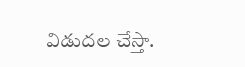విడుదల చేస్తా.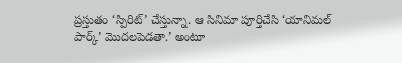ప్రస్తుతం ‘స్పిరిట్’ చేస్తున్నా. ఆ సినిమా పూర్తిచేసి ‘యానిమల్ పార్క్’ మొదలపెడతా.’ అంటూ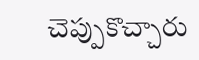చెప్పుకొచ్చారు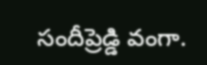సందీప్రెడ్డి వంగా.